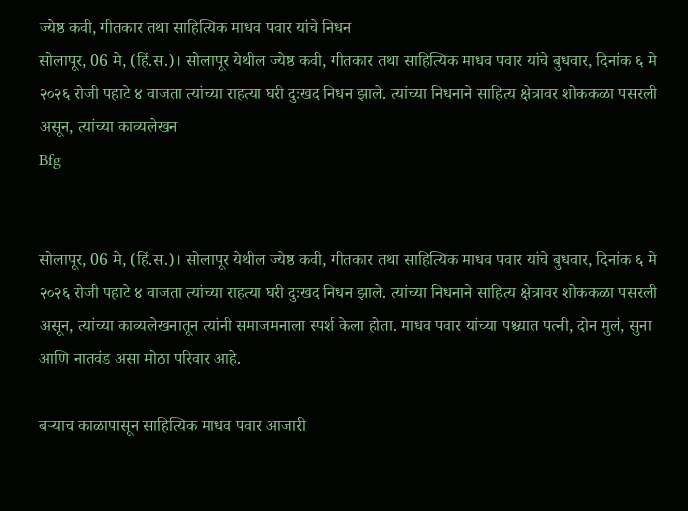ज्येष्ठ कवी, गीतकार तथा साहित्यिक माधव पवार यांचे निधन
सोलापूर, 06 मे, (हिं.स.)। सोलापूर येथील ज्येष्ठ कवी, गीतकार तथा साहित्यिक माधव पवार यांचे बुधवार, दिनांक ६ मे २०२६ रोजी पहाटे ४ वाजता त्यांच्या राहत्या घरी दुःखद निधन झाले. त्यांच्या निधनाने साहित्य क्षेत्रावर शोककळा पसरली असून, त्यांच्या काव्यलेखन
Bfg


सोलापूर, 06 मे, (हिं.स.)। सोलापूर येथील ज्येष्ठ कवी, गीतकार तथा साहित्यिक माधव पवार यांचे बुधवार, दिनांक ६ मे २०२६ रोजी पहाटे ४ वाजता त्यांच्या राहत्या घरी दुःखद निधन झाले. त्यांच्या निधनाने साहित्य क्षेत्रावर शोककळा पसरली असून, त्यांच्या काव्यलेखनातून त्यांनी समाजमनाला स्पर्श केला होता. माधव पवार यांच्या पश्च्यात पत्नी, दोन मुलं, सुना आणि नातवंड असा मोठा परिवार आहे.

बऱ्याच काळापासून साहित्यिक माधव पवार आजारी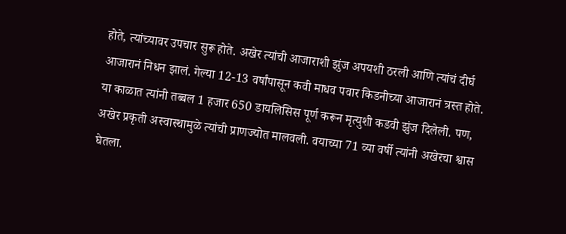होते, त्यांच्यावर उपचार सुरू होते. अखेर त्यांची आजाराशी झुंज अपयशी ठरली आणि त्यांचं दीर्घ आजारानं निधन झालं. गेल्या 12-13 वर्षांपासून कवी माधव पवार किडनीच्या आजारानं त्रस्त होते. या काळात त्यांनी तब्बल 1 हजार 650 डायलिसिस पूर्ण करून मृत्युशी कडवी झुंज दिलेली. पण, अखेर प्रकृती अस्वास्थामुळे त्यांची प्राणज्योत मालवली. वयाच्या 71 व्या वर्षी त्यांनी अखेरचा श्वास घेतला.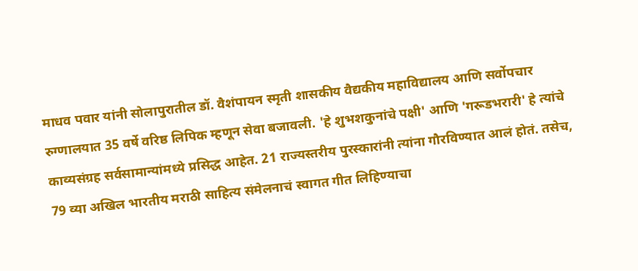माधव पवार यांनी सोलापुरातील डॉ. वैशंपायन स्मृती शासकीय वैद्यकीय महाविद्यालय आणि सर्वोपचार रुग्णालयात 35 वर्षे वरिष्ठ लिपिक म्हणून सेवा बजावली. 'हे शुभशकुनांचे पक्षी' आणि 'गरूडभरारी' हे त्यांचे काव्यसंग्रह सर्वसामान्यांमध्ये प्रसिद्ध आहेत. 21 राज्यस्तरीय पुरस्कारांनी त्यांना गौरविण्यात आलं होतं. तसेच, 79 व्या अखिल भारतीय मराठी साहित्य संमेलनाचं स्वागत गीत लिहिण्याचा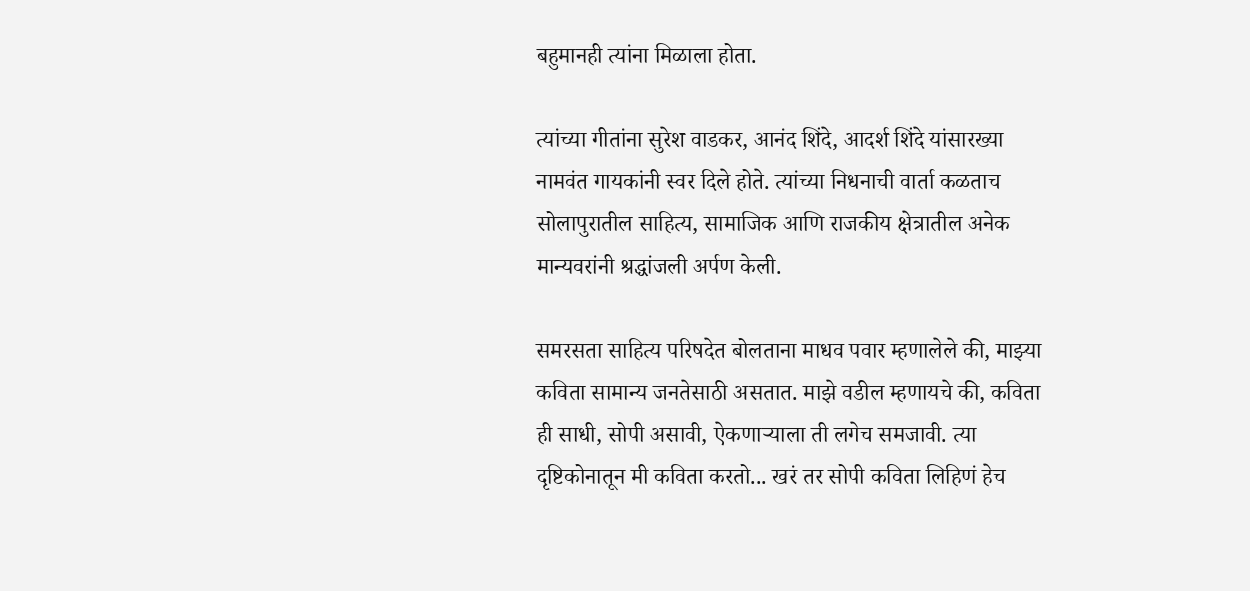बहुमानही त्यांना मिळाला होता.

त्यांच्या गीतांना सुरेश वाडकर, आनंद शिंदे, आदर्श शिंदे यांसारख्या नामवंत गायकांनी स्वर दिले होते. त्यांच्या निधनाची वार्ता कळताच सोलापुरातील साहित्य, सामाजिक आणि राजकीय क्षेत्रातील अनेक मान्यवरांनी श्रद्धांजली अर्पण केली.

समरसता साहित्य परिषदेत बोलताना माधव पवार म्हणालेले की, माझ्या कविता सामान्य जनतेसाठी असतात. माझे वडील म्हणायचे की, कविता ही साधी, सोपी असावी, ऐकणाऱ्याला ती लगेच समजावी. त्या दृष्टिकोनातून मी कविता करतो... खरं तर सोपी कविता लिहिणं हेच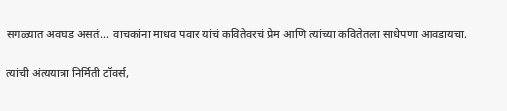सगळ्यात अवघड असतं... वाचकांना माधव पवार यांचं कवितेवरचं प्रेम आणि त्यांच्या कवितेतला साधेपणा आवडायचा.

त्यांची अंत्ययात्रा निर्मिती टॉवर्स,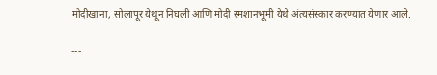मोदीखाना, सोलापूर येथून निघली आणि मोदी स्मशानभूमी येथे अंत्यसंस्कार करण्यात येणार आले.

---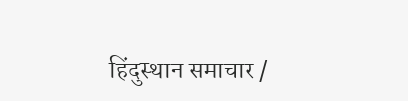हिंदुस्थान समाचार /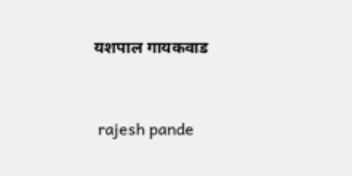यशपाल गायकवाड


 rajesh pande